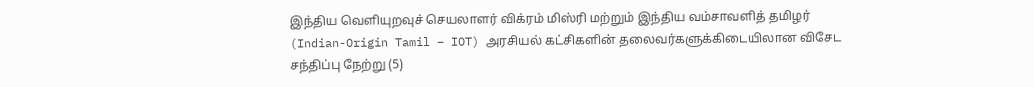இந்திய வெளியுறவுச் செயலாளர் விக்ரம் மிஸ்ரி மற்றும் இந்திய வம்சாவளித் தமிழர் (Indian-Origin Tamil – IOT) அரசியல் கட்சிகளின் தலைவர்களுக்கிடையிலான விசேட சந்திப்பு நேற்று (5)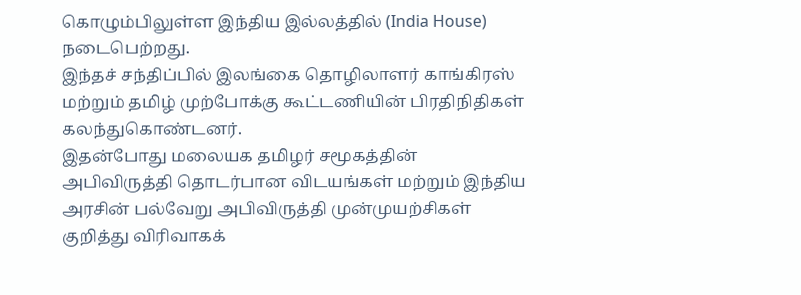கொழும்பிலுள்ள இந்திய இல்லத்தில் (India House) நடைபெற்றது.
இந்தச் சந்திப்பில் இலங்கை தொழிலாளர் காங்கிரஸ் மற்றும் தமிழ் முற்போக்கு கூட்டணியின் பிரதிநிதிகள் கலந்துகொண்டனர்.
இதன்போது மலையக தமிழர் சமூகத்தின் அபிவிருத்தி தொடர்பான விடயங்கள் மற்றும் இந்திய அரசின் பல்வேறு அபிவிருத்தி முன்முயற்சிகள் குறித்து விரிவாகக்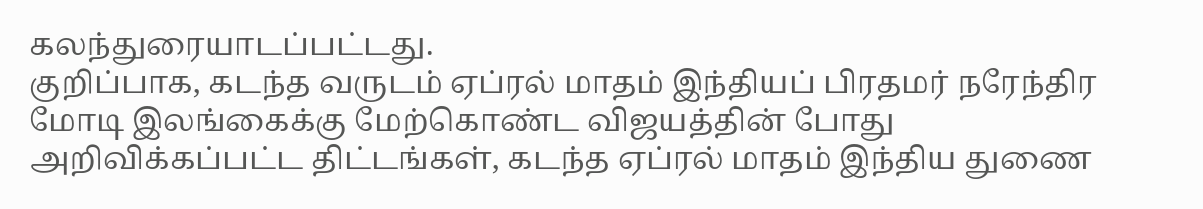கலந்துரையாடப்பட்டது.
குறிப்பாக, கடந்த வருடம் ஏப்ரல் மாதம் இந்தியப் பிரதமர் நரேந்திர மோடி இலங்கைக்கு மேற்கொண்ட விஜயத்தின் போது அறிவிக்கப்பட்ட திட்டங்கள், கடந்த ஏப்ரல் மாதம் இந்திய துணை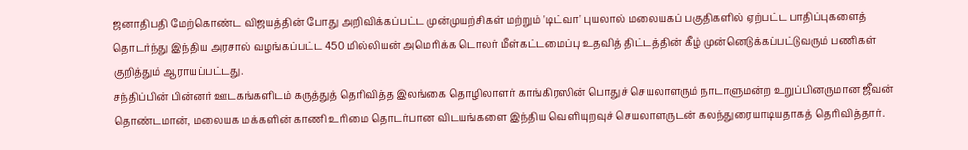ஜனாதிபதி மேற்கொண்ட விஜயத்தின் போது அறிவிக்கப்பட்ட முன்முயற்சிகள் மற்றும் 'டிட்வா' புயலால் மலையகப் பகுதிகளில் ஏற்பட்ட பாதிப்புகளைத் தொடர்ந்து இந்திய அரசால் வழங்கப்பட்ட 450 மில்லியன் அமெரிக்க டொலர் மீள்கட்டமைப்பு உதவித் திட்டத்தின் கீழ் முன்னெடுக்கப்பட்டுவரும் பணிகள் குறித்தும் ஆராயப்பட்டது.
சந்திப்பின் பின்னர் ஊடகங்களிடம் கருத்துத் தெரிவித்த இலங்கை தொழிலாளர் காங்கிரஸின் பொதுச் செயலாளரும் நாடாளுமன்ற உறுப்பினருமான ஜீவன் தொண்டமான், மலையக மக்களின் காணி உரிமை தொடர்பான விடயங்களை இந்திய வெளியுறவுச் செயலாளருடன் கலந்துரையாடியதாகத் தெரிவித்தார்.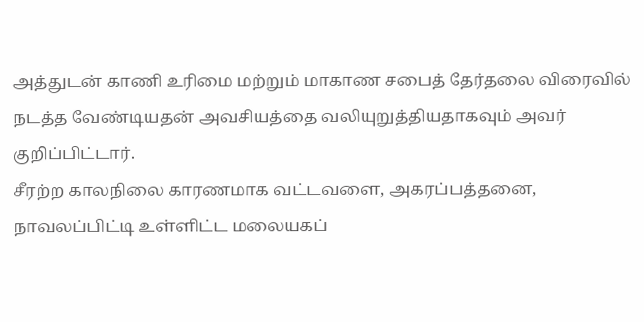அத்துடன் காணி உரிமை மற்றும் மாகாண சபைத் தேர்தலை விரைவில் நடத்த வேண்டியதன் அவசியத்தை வலியுறுத்தியதாகவும் அவர் குறிப்பிட்டார்.
சீரற்ற காலநிலை காரணமாக வட்டவளை, அகரப்பத்தனை, நாவலப்பிட்டி உள்ளிட்ட மலையகப்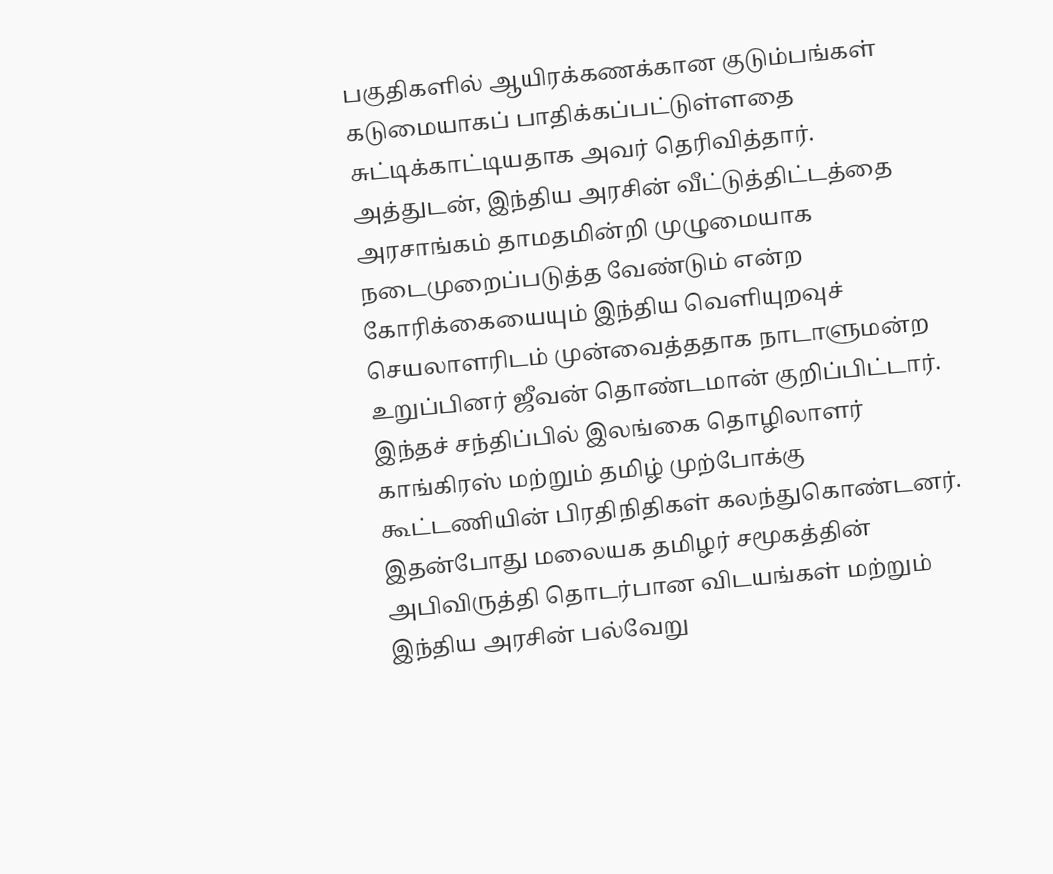பகுதிகளில் ஆயிரக்கணக்கான குடும்பங்கள் கடுமையாகப் பாதிக்கப்பட்டுள்ளதை சுட்டிக்காட்டியதாக அவர் தெரிவித்தார்.
அத்துடன், இந்திய அரசின் வீட்டுத்திட்டத்தை அரசாங்கம் தாமதமின்றி முழுமையாக நடைமுறைப்படுத்த வேண்டும் என்ற கோரிக்கையையும் இந்திய வெளியுறவுச் செயலாளரிடம் முன்வைத்ததாக நாடாளுமன்ற உறுப்பினர் ஜீவன் தொண்டமான் குறிப்பிட்டார்.
இந்தச் சந்திப்பில் இலங்கை தொழிலாளர் காங்கிரஸ் மற்றும் தமிழ் முற்போக்கு கூட்டணியின் பிரதிநிதிகள் கலந்துகொண்டனர்.
இதன்போது மலையக தமிழர் சமூகத்தின் அபிவிருத்தி தொடர்பான விடயங்கள் மற்றும் இந்திய அரசின் பல்வேறு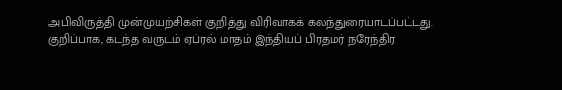அபிவிருத்தி முன்முயற்சிகள் குறித்து விரிவாகக் கலந்துரையாடப்பட்டது.
குறிப்பாக, கடந்த வருடம் ஏப்ரல் மாதம் இந்தியப் பிரதமர் நரேந்திர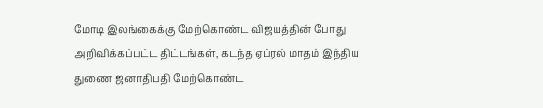மோடி இலங்கைக்கு மேற்கொண்ட விஜயத்தின் போது அறிவிக்கப்பட்ட திட்டங்கள், கடந்த ஏப்ரல் மாதம் இந்திய துணை ஜனாதிபதி மேற்கொண்ட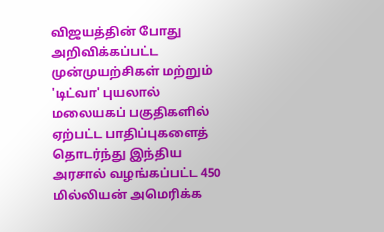விஜயத்தின் போது அறிவிக்கப்பட்ட முன்முயற்சிகள் மற்றும் 'டிட்வா' புயலால் மலையகப் பகுதிகளில் ஏற்பட்ட பாதிப்புகளைத் தொடர்ந்து இந்திய அரசால் வழங்கப்பட்ட 450 மில்லியன் அமெரிக்க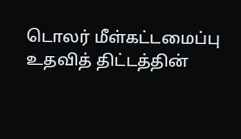டொலர் மீள்கட்டமைப்பு உதவித் திட்டத்தின்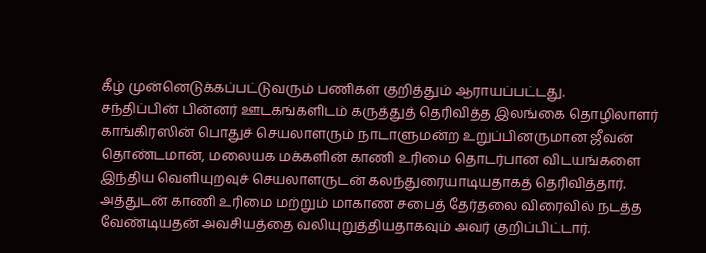கீழ் முன்னெடுக்கப்பட்டுவரும் பணிகள் குறித்தும் ஆராயப்பட்டது.
சந்திப்பின் பின்னர் ஊடகங்களிடம் கருத்துத் தெரிவித்த இலங்கை தொழிலாளர் காங்கிரஸின் பொதுச் செயலாளரும் நாடாளுமன்ற உறுப்பினருமான ஜீவன் தொண்டமான், மலையக மக்களின் காணி உரிமை தொடர்பான விடயங்களை இந்திய வெளியுறவுச் செயலாளருடன் கலந்துரையாடியதாகத் தெரிவித்தார்.
அத்துடன் காணி உரிமை மற்றும் மாகாண சபைத் தேர்தலை விரைவில் நடத்த வேண்டியதன் அவசியத்தை வலியுறுத்தியதாகவும் அவர் குறிப்பிட்டார்.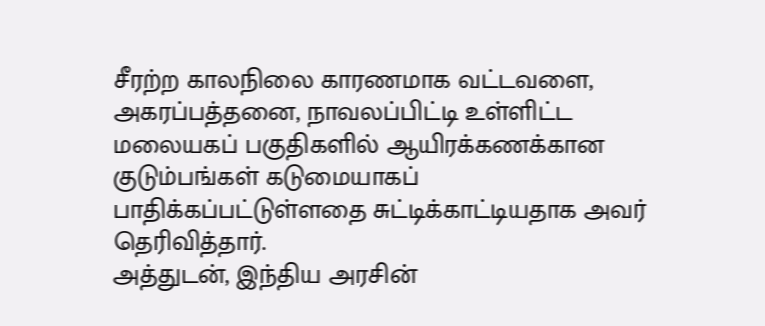சீரற்ற காலநிலை காரணமாக வட்டவளை, அகரப்பத்தனை, நாவலப்பிட்டி உள்ளிட்ட மலையகப் பகுதிகளில் ஆயிரக்கணக்கான குடும்பங்கள் கடுமையாகப் பாதிக்கப்பட்டுள்ளதை சுட்டிக்காட்டியதாக அவர் தெரிவித்தார்.
அத்துடன், இந்திய அரசின்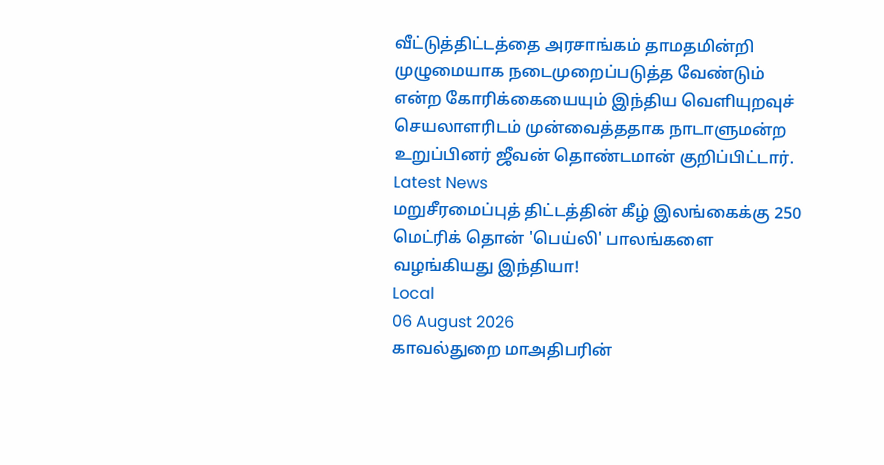வீட்டுத்திட்டத்தை அரசாங்கம் தாமதமின்றி முழுமையாக நடைமுறைப்படுத்த வேண்டும் என்ற கோரிக்கையையும் இந்திய வெளியுறவுச் செயலாளரிடம் முன்வைத்ததாக நாடாளுமன்ற உறுப்பினர் ஜீவன் தொண்டமான் குறிப்பிட்டார்.
Latest News
மறுசீரமைப்புத் திட்டத்தின் கீழ் இலங்கைக்கு 250 மெட்ரிக் தொன் 'பெய்லி' பாலங்களை வழங்கியது இந்தியா!
Local
06 August 2026
காவல்துறை மாஅதிபரின்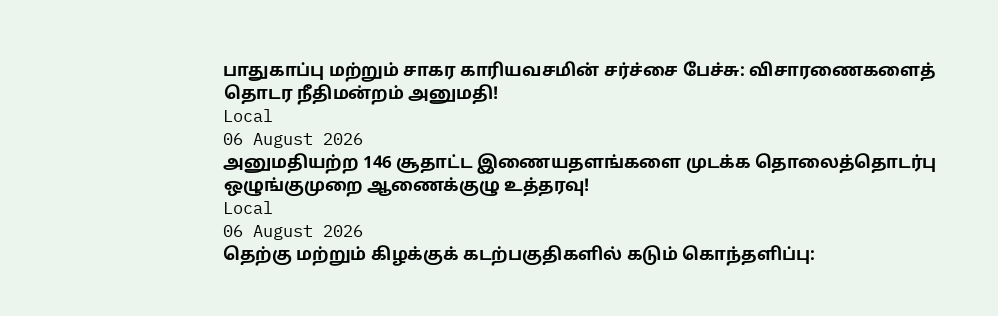பாதுகாப்பு மற்றும் சாகர காரியவசமின் சர்ச்சை பேச்சு: விசாரணைகளைத் தொடர நீதிமன்றம் அனுமதி!
Local
06 August 2026
அனுமதியற்ற 146 சூதாட்ட இணையதளங்களை முடக்க தொலைத்தொடர்பு ஒழுங்குமுறை ஆணைக்குழு உத்தரவு!
Local
06 August 2026
தெற்கு மற்றும் கிழக்குக் கடற்பகுதிகளில் கடும் கொந்தளிப்பு: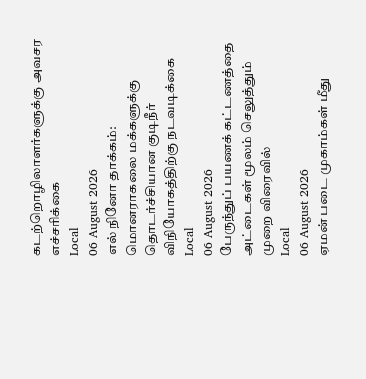கடற்றொழிலாளர்களுக்கு அவசர எச்சரிக்கை
Local
06 August 2026
எல் நினோ தாக்கம்: மொனராகலை மக்களுக்கு தொடர்ச்சியான குடிநீர் விநியோகத்திற்கு நடவடிக்கை
Local
06 August 2026
பேருந்துப் பயணக் கட்டணத்தை அட்டைகள் மூலம் செலுத்தும் முறை விரைவில்
Local
06 August 2026
ஏமன் படை முகாம்கள் மீது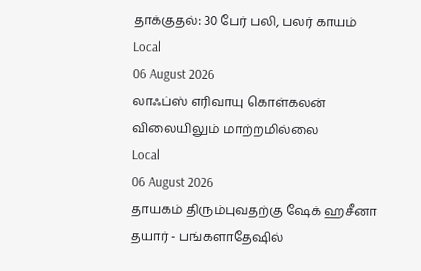தாக்குதல்: 30 பேர் பலி, பலர் காயம்
Local
06 August 2026
லாஃப்ஸ் எரிவாயு கொள்கலன் விலையிலும் மாற்றமில்லை
Local
06 August 2026
தாயகம் திரும்புவதற்கு ஷேக் ஹசீனா தயார் - பங்களாதேஷில்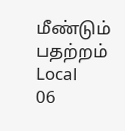மீண்டும் பதற்றம்
Local
06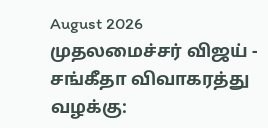August 2026
முதலமைச்சர் விஜய் - சங்கீதா விவாகரத்து வழக்கு: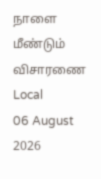நாளை மீண்டும் விசாரணை
Local
06 August 2026